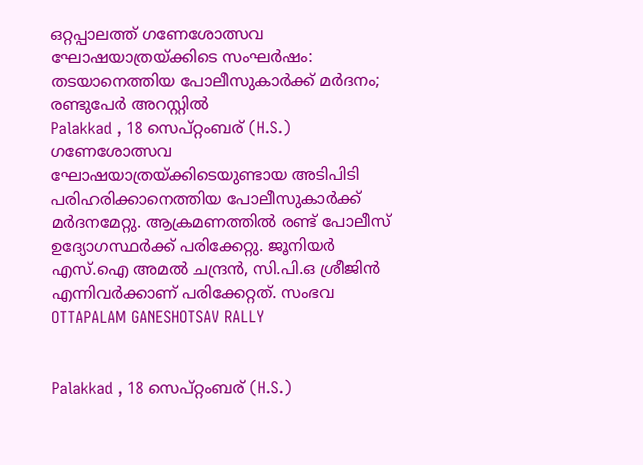ഒറ്റപ്പാലത്ത് ഗണേശോത്സവ ഘോഷയാത്രയ്ക്കിടെ സംഘർഷം: തടയാനെത്തിയ പോലീസുകാർക്ക് മർദനം; രണ്ടുപേർ അറസ്റ്റിൽ
Palakkad , 18 സെപ്റ്റംബര് (H.S.) ഗണേശോത്സവ ഘോഷയാത്രയ്ക്കിടെയുണ്ടായ അടിപിടി പരിഹരിക്കാനെത്തിയ പോലീസുകാർക്ക് മർദനമേറ്റു. ആക്രമണത്തിൽ രണ്ട് പോലീസ് ഉദ്യോഗസ്ഥർക്ക് പരിക്കേറ്റു. ജൂനിയർ എസ്.ഐ അമൽ ചന്ദ്രൻ, സി.പി.ഒ ശ്രീജിൻ എന്നിവർക്കാണ് പരിക്കേറ്റത്. സംഭവ
OTTAPALAM GANESHOTSAV RALLY


Palakkad , 18 സെപ്റ്റംബര് (H.S.)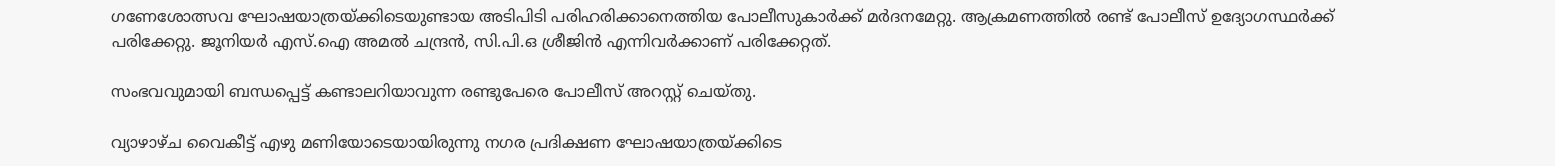ഗണേശോത്സവ ഘോഷയാത്രയ്ക്കിടെയുണ്ടായ അടിപിടി പരിഹരിക്കാനെത്തിയ പോലീസുകാർക്ക് മർദനമേറ്റു. ആക്രമണത്തിൽ രണ്ട് പോലീസ് ഉദ്യോഗസ്ഥർക്ക് പരിക്കേറ്റു. ജൂനിയർ എസ്.ഐ അമൽ ചന്ദ്രൻ, സി.പി.ഒ ശ്രീജിൻ എന്നിവർക്കാണ് പരിക്കേറ്റത്.

സംഭവവുമായി ബന്ധപ്പെട്ട് കണ്ടാലറിയാവുന്ന രണ്ടുപേരെ പോലീസ് അറസ്റ്റ് ചെയ്തു.

വ്യാഴാഴ്ച വൈകീട്ട് എഴു മണിയോടെയായിരുന്നു നഗര പ്രദിക്ഷണ ഘോഷയാത്രയ്ക്കിടെ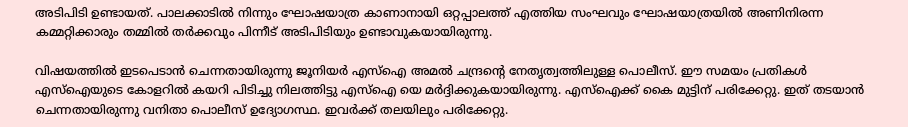അടിപിടി ഉണ്ടായത്. പാലക്കാടിൽ നിന്നും ഘോഷയാത്ര കാണാനായി ഒറ്റപ്പാലത്ത് എത്തിയ സംഘവും ഘോഷയാത്രയിൽ അണിനിരന്ന കമ്മറ്റിക്കാരും തമ്മിൽ തർക്കവും പിന്നീട് അടിപിടിയും ഉണ്ടാവുകയായിരുന്നു.

വിഷയത്തിൽ ഇടപെടാൻ ചെന്നതായിരുന്നു ജൂനിയർ എസ്ഐ അമൽ ചന്ദ്രൻ്റെ നേതൃത്വത്തിലുള്ള പൊലീസ്. ഈ സമയം പ്രതികൾ എസ്ഐയുടെ കോളറിൽ കയറി പിടിച്ചു നിലത്തിട്ടു എസ്ഐ യെ മർദ്ദിക്കുകയായിരുന്നു. എസ്ഐക്ക് കൈ മുട്ടിന് പരിക്കേറ്റു. ഇത് തടയാൻ ചെന്നതായിരുന്നു വനിതാ പൊലീസ് ഉദ്യോഗസ്ഥ. ഇവർക്ക് തലയിലും പരിക്കേറ്റു.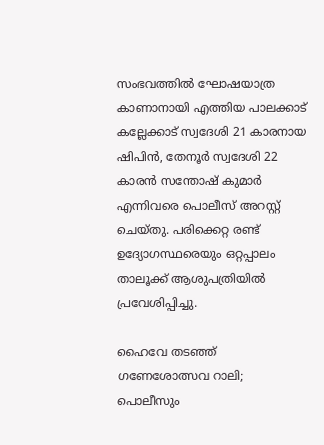സംഭവത്തിൽ ഘോഷയാത്ര കാണാനായി എത്തിയ പാലക്കാട് കല്ലേക്കാട് സ്വദേശി 21 കാരനായ ഷിപിൻ, തേനൂർ സ്വദേശി 22 കാരൻ സന്തോഷ് കുമാർ എന്നിവരെ പൊലീസ് അറസ്റ്റ് ചെയ്തു. പരിക്കെറ്റ രണ്ട് ഉദ്യോഗസ്ഥരെയും ഒറ്റപ്പാലം താലൂക്ക് ആശുപത്രിയിൽ പ്രവേശിപ്പിച്ചു.

ഹൈവേ തടഞ്ഞ് ഗണേശോത്സവ റാലി; പൊലീസും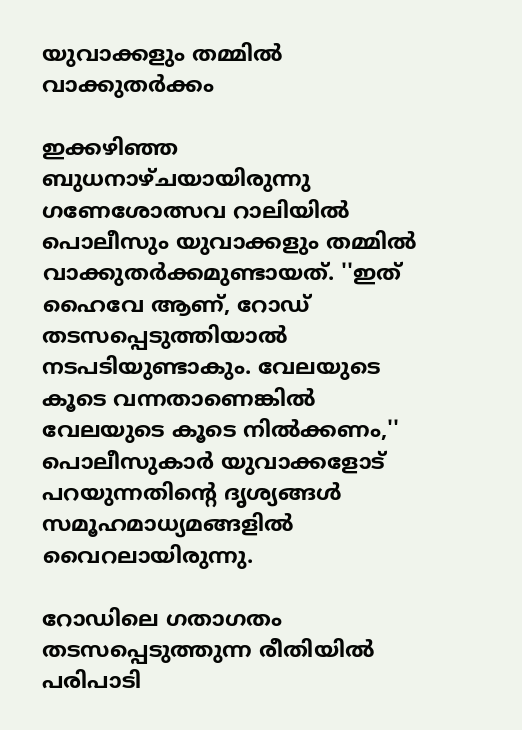യുവാക്കളും തമ്മിൽ വാക്കുതർക്കം

ഇക്കഴിഞ്ഞ ബുധനാഴ്ചയായിരുന്നു ഗണേശോത്സവ റാലിയിൽ പൊലീസും യുവാക്കളും തമ്മിൽ വാക്കുതർക്കമുണ്ടായത്. ''ഇത് ഹൈവേ ആണ്, റോഡ് തടസപ്പെടുത്തിയാൽ നടപടിയുണ്ടാകും. വേലയുടെ കൂടെ വന്നതാണെങ്കിൽ വേലയുടെ കൂടെ നിൽക്കണം,'' പൊലീസുകാർ യുവാക്കളോട് പറയുന്നതിൻ്റെ ദൃശ്യങ്ങൾ സമൂഹമാധ്യമങ്ങളിൽ വൈറലായിരുന്നു.

റോഡിലെ ഗതാഗതം തടസപ്പെടുത്തുന്ന രീതിയിൽ പരിപാടി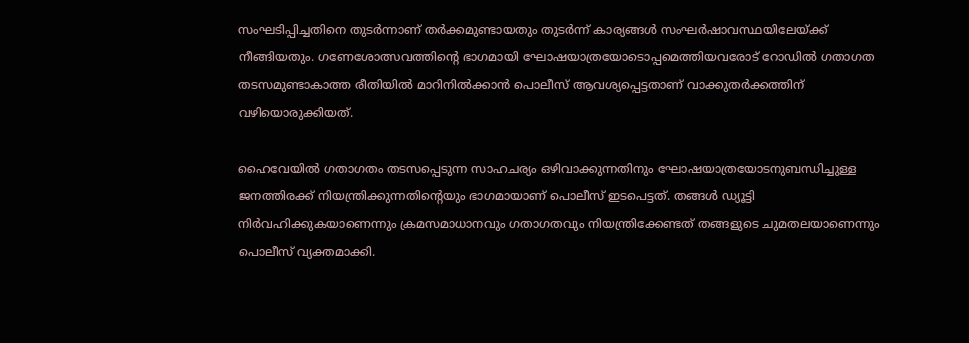സംഘടിപ്പിച്ചതിനെ തുടർന്നാണ് തർക്കമുണ്ടായതും തുടർന്ന് കാര്യങ്ങൾ സംഘർഷാവസ്ഥയിലേയ്ക്ക് നീങ്ങിയതും. ഗണേശോത്സവത്തിൻ്റെ ഭാഗമായി ഘോഷയാത്രയോടൊപ്പമെത്തിയവരോട് റോഡിൽ ഗതാഗത തടസമുണ്ടാകാത്ത രീതിയിൽ മാറിനിൽക്കാൻ പൊലീസ് ആവശ്യപ്പെട്ടതാണ് വാക്കുതർക്കത്തിന് വഴിയൊരുക്കിയത്.

ഹൈവേയിൽ ഗതാഗതം തടസപ്പെടുന്ന സാഹചര്യം ഒഴിവാക്കുന്നതിനും ഘോഷയാത്രയോടനുബന്ധിച്ചുള്ള ജനത്തിരക്ക് നിയന്ത്രിക്കുന്നതിൻ്റെയും ഭാഗമായാണ് പൊലീസ് ഇടപെട്ടത്. തങ്ങൾ ഡ്യൂട്ടി നിർവഹിക്കുകയാണെന്നും ക്രമസമാധാനവും ഗതാഗതവും നിയന്ത്രിക്കേണ്ടത് തങ്ങളുടെ ചുമതലയാണെന്നും പൊലീസ് വ്യക്തമാക്കി.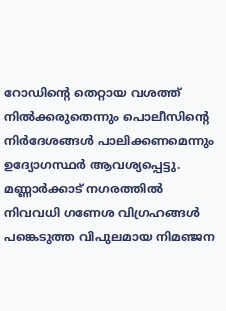റോഡിൻ്റെ തെറ്റായ വശത്ത് നിൽക്കരുതെന്നും പൊലീസിൻ്റെ നിർദേശങ്ങൾ പാലിക്കണമെന്നും ഉദ്യോഗസ്ഥർ ആവശ്യപ്പെട്ടു. മണ്ണാർക്കാട് നഗരത്തിൽ നിവവധി ഗണേശ വിഗ്രഹങ്ങൾ പങ്കെടുത്ത വിപുലമായ നിമഞ്ജന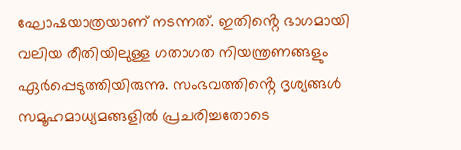ഘോഷയാത്രയാണ് നടന്നത്. ഇതിൻ്റെ ഭാഗമായി വലിയ രീതിയിലുള്ള ഗതാഗത നിയന്ത്രണങ്ങളും ഏർപ്പെടുത്തിയിരുന്നു. സംഭവത്തിൻ്റെ ദൃശ്യങ്ങൾ സമൂഹമാധ്യമങ്ങളിൽ പ്രചരിച്ചതോടെ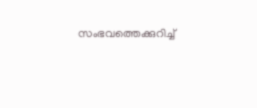സംഭവത്തെക്കുറിച്ച്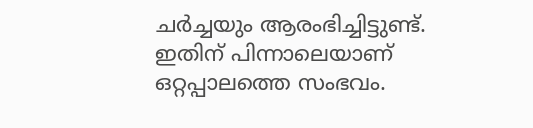ചർച്ചയും ആരംഭിച്ചിട്ടുണ്ട്. ഇതിന് പിന്നാലെയാണ് ഒറ്റപ്പാലത്തെ സംഭവം.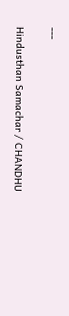---

Hindusthan Samachar / CHANDHU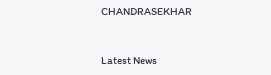CHANDRASEKHAR


Latest News